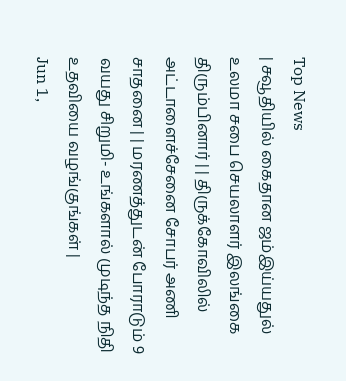Top News
| சவூதியில் கைதான ஜம்இய்யதுல் உலமா சபை செயலாளர் இலங்கை திரும்பினார் | | திருக்கோவிலில் அட்டாளைச்சேனை சோபர் அணி சாதனை | | மரணத்துடன் போராடும் 9 வயது சிறுமி- உங்களால் முடிந்த நிதி உதவியை வழங்குங்கள் |
Jun 1,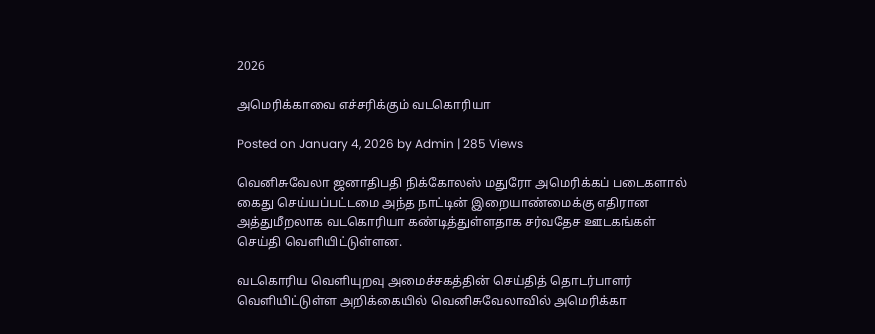2026

அமெரிக்காவை எச்சரிக்கும் வடகொரியா

Posted on January 4, 2026 by Admin | 285 Views

வெனிசுவேலா ஜனாதிபதி நிக்கோலஸ் மதுரோ அமெரிக்கப் படைகளால் கைது செய்யப்பட்டமை அந்த நாட்டின் இறையாண்மைக்கு எதிரான அத்துமீறலாக வடகொரியா கண்டித்துள்ளதாக சர்வதேச ஊடகங்கள் செய்தி வெளியிட்டுள்ளன.

வடகொரிய வெளியுறவு அமைச்சகத்தின் செய்தித் தொடர்பாளர் வெளியிட்டுள்ள அறிக்கையில் வெனிசுவேலாவில் அமெரிக்கா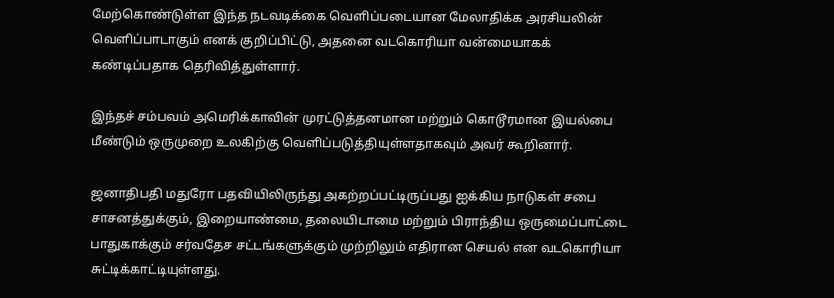மேற்கொண்டுள்ள இந்த நடவடிக்கை வெளிப்படையான மேலாதிக்க அரசியலின் வெளிப்பாடாகும் எனக் குறிப்பிட்டு, அதனை வடகொரியா வன்மையாகக் கண்டிப்பதாக தெரிவித்துள்ளார்.

இந்தச் சம்பவம் அமெரிக்காவின் முரட்டுத்தனமான மற்றும் கொடூரமான இயல்பை மீண்டும் ஒருமுறை உலகிற்கு வெளிப்படுத்தியுள்ளதாகவும் அவர் கூறினார்.

ஜனாதிபதி மதுரோ பதவியிலிருந்து அகற்றப்பட்டிருப்பது ஐக்கிய நாடுகள் சபை சாசனத்துக்கும், இறையாண்மை, தலையிடாமை மற்றும் பிராந்திய ஒருமைப்பாட்டை பாதுகாக்கும் சர்வதேச சட்டங்களுக்கும் முற்றிலும் எதிரான செயல் என வடகொரியா சுட்டிக்காட்டியுள்ளது.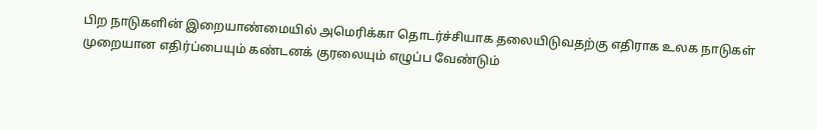பிற நாடுகளின் இறையாண்மையில் அமெரிக்கா தொடர்ச்சியாக தலையிடுவதற்கு எதிராக உலக நாடுகள் முறையான எதிர்ப்பையும் கண்டனக் குரலையும் எழுப்ப வேண்டும்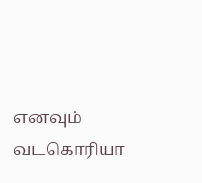எனவும் வடகொரியா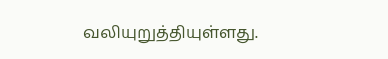வலியுறுத்தியுள்ளது.